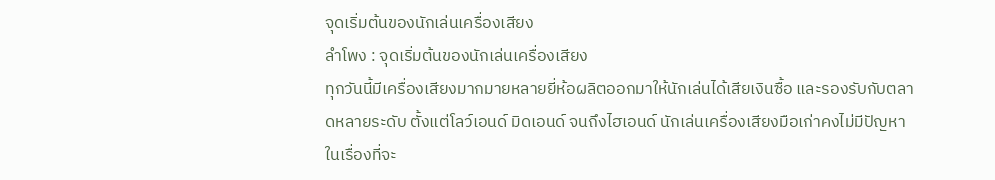จุดเริ่มต้นของนักเล่นเครื่องเสียง
ลำโพง : จุดเริ่มต้นของนักเล่นเครื่องเสียง
ทุกวันนี้มีเครื่องเสียงมากมายหลายยี่ห้อผลิตออกมาให้นักเล่นได้เสียเงินซื้อ และรองรับกับตลาดหลายระดับ ตั้งแต่โลว์เอนด์ มิดเอนด์ จนถึงไฮเอนด์ นักเล่นเครื่องเสียงมือเก่าคงไม่มีปัญหาในเรื่องที่จะ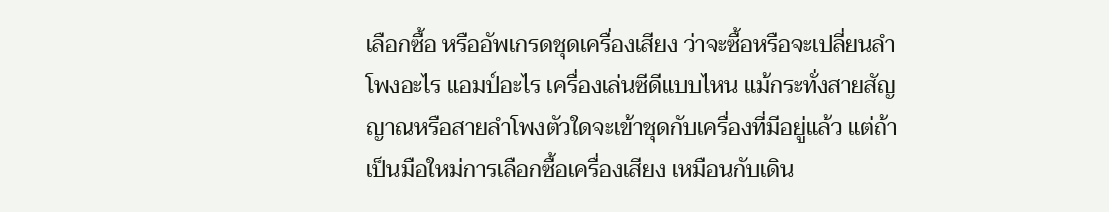เลือกซื้อ หรืออัพเกรดชุดเครื่องเสียง ว่าจะซื้อหรือจะเปลี่ยนลำโพงอะไร แอมป์อะไร เครื่องเล่นซีดีแบบไหน แม้กระทั่งสายสัญญาณหรือสายลำโพงตัวใดจะเข้าชุดกับเครื่องที่มีอยู่แล้ว แต่ถ้าเป็นมือใหม่การเลือกซื้อเครื่องเสียง เหมือนกับเดิน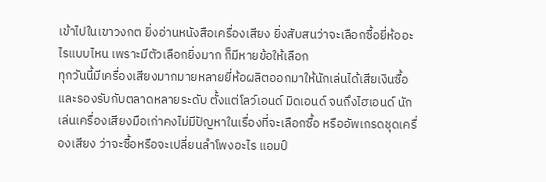เข้าไปในเขาวงกต ยิ่งอ่านหนังสือเครื่องเสียง ยิ่งสับสนว่าจะเลือกซื้อยี่ห้ออะไรแบบไหน เพราะมีตัวเลือกยิ่งมาก ก็มีหายข้อให้เลือก
ทุกวันนี้มีเครื่องเสียงมากมายหลายยี่ห้อผลิตออกมาให้นักเล่นได้เสียเงินซื้อ และรองรับกับตลาดหลายระดับ ตั้งแต่โลว์เอนด์ มิดเอนด์ จนถึงไฮเอนด์ นักเล่นเครื่องเสียงมือเก่าคงไม่มีปัญหาในเรื่องที่จะเลือกซื้อ หรืออัพเกรดชุดเครื่องเสียง ว่าจะซื้อหรือจะเปลี่ยนลำโพงอะไร แอมป์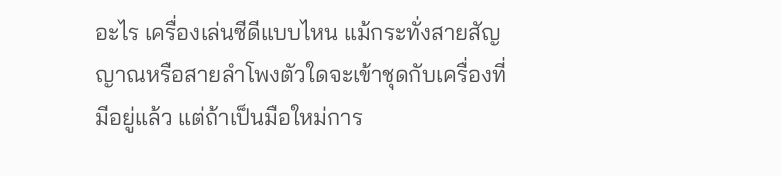อะไร เครื่องเล่นซีดีแบบไหน แม้กระทั่งสายสัญญาณหรือสายลำโพงตัวใดจะเข้าชุดกับเครื่องที่มีอยู่แล้ว แต่ถ้าเป็นมือใหม่การ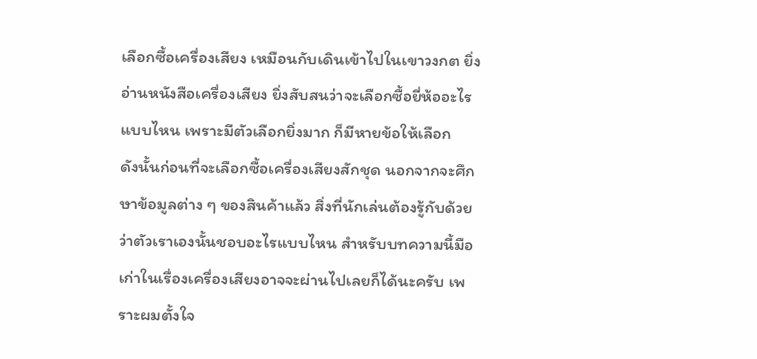เลือกซื้อเครื่องเสียง เหมือนกับเดินเข้าไปในเขาวงกต ยิ่งอ่านหนังสือเครื่องเสียง ยิ่งสับสนว่าจะเลือกซื้อยี่ห้ออะไรแบบไหน เพราะมีตัวเลือกยิ่งมาก ก็มีหายข้อให้เลือก
ดังนั้นก่อนที่จะเลือกซื้อเครื่องเสียงสักชุด นอกจากจะศึกษาข้อมูลต่าง ๆ ของสินค้าแล้ว สิ่งที่นักเล่นต้องรู้กับด้วยว่าตัวเราเองนั้นชอบอะไรแบบไหน สำหรับบทความนี้มือเก่าในเรื่องเครื่องเสียงอาจจะผ่านไปเลยก็ได้นะครับ เพราะผมตั้งใจ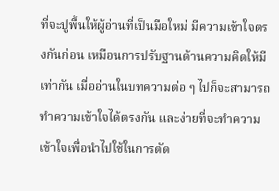ที่จะปูพื้นให้ผู้อ่านที่เป็นมือใหม่ มีความเข้าใจตรงกันก่อน เหมือนการปรับฐานด้านความคิดให้มีเท่ากัน เมื่ออ่านในบทความต่อ ๆ ไปก็จะสามารถทำความเข้าใจได้ตรงกัน และง่ายที่จะทำความเข้าใจเพื่อนำไปใช้ในการตัด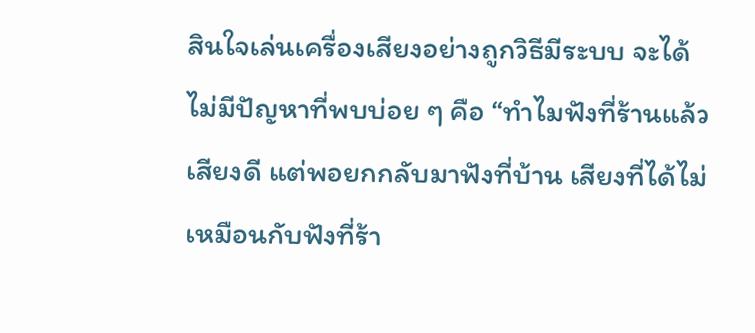สินใจเล่นเครื่องเสียงอย่างถูกวิธีมีระบบ จะได้ไม่มีปัญหาที่พบบ่อย ๆ คือ “ทำไมฟังที่ร้านแล้วเสียงดี แต่พอยกกลับมาฟังที่บ้าน เสียงที่ได้ไม่เหมือนกับฟังที่ร้า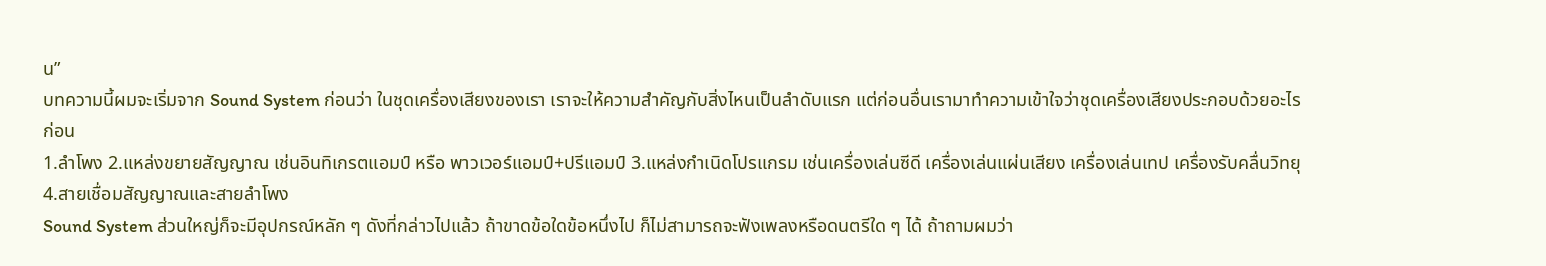น”
บทความนี้ผมจะเริ่มจาก Sound System ก่อนว่า ในชุดเครื่องเสียงของเรา เราจะให้ความสำคัญกับสิ่งไหนเป็นลำดับแรก แต่ก่อนอื่นเรามาทำความเข้าใจว่าชุดเครื่องเสียงประกอบด้วยอะไรก่อน
1.ลำโพง 2.แหล่งขยายสัญญาณ เช่นอินทิเกรตแอมป์ หรือ พาวเวอร์แอมป์+ปรีแอมป์ 3.แหล่งกำเนิดโปรแกรม เช่นเครื่องเล่นซีดี เครื่องเล่นแผ่นเสียง เครื่องเล่นเทป เครื่องรับคลื่นวิทยุ 4.สายเชื่อมสัญญาณและสายลำโพง
Sound System ส่วนใหญ่ก็จะมีอุปกรณ์หลัก ๆ ดังที่กล่าวไปแล้ว ถ้าขาดข้อใดข้อหนึ่งไป ก็ไม่สามารถจะฟังเพลงหรือดนตรีใด ๆ ได้ ถ้าถามผมว่า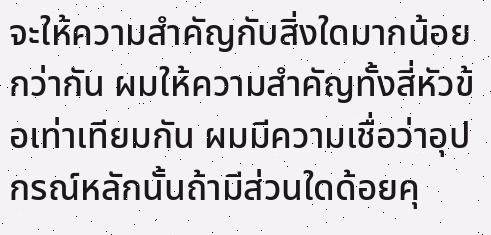จะให้ความสำคัญกับสิ่งใดมากน้อยกว่ากัน ผมให้ความสำคัญทั้งสี่หัวข้อเท่าเทียมกัน ผมมีความเชื่อว่าอุปกรณ์หลักนั้นถ้ามีส่วนใดด้อยคุ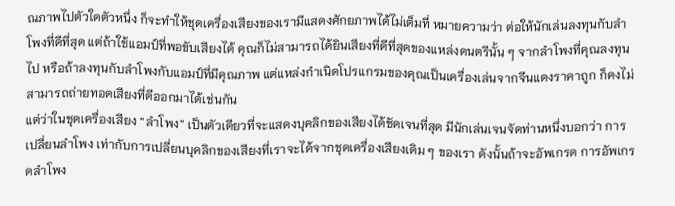ณภาพไปตัวใดตัวหนึ่ง ก็จะทำให้ชุดเครื่องเสียงของเรามีแสดงศักยภาพได้ไม่เต็มที่ หมายความว่า ต่อให้นักเล่นลงทุนกับลำโพงที่ดีที่สุด แต่ถ้าใช้แอมป์ที่พอขับเสียงได้ คุณก็ไม่สามารถได้ยินเสียงที่ดีที่สุดของแหล่งดนตรีนั้น ๆ จากลำโพงที่คุณลงทุนไป หรือถ้าลงทุนกับลำโพงกับแอมป์ที่มีคุณภาพ แต่แหล่งกำเนิดโปรแกรมของคุณเป็นเครื่องเล่นจากจีนแดงราคาถูก ก็คงไม่สามารถถ่ายทอดเสียงที่ดีออกมาได้เช่นกัน
แต่ว่าในชุดเครื่องเสียง “ลำโพง” เป็นตัวเดียวที่จะแสดงบุคลิกของเสียงได้ชัดเจนที่สุด มีนักเล่นเจนจัดท่านหนึ่งบอกว่า การเปลี่ยนลำโพง เท่ากับการเปลี่ยนบุคลิกของเสียงที่เราจะได้จากชุดเครื่องเสียงเดิม ๆ ของเรา ดังนั้นถ้าจะอัพเกรด การอัพเกรดลำโพง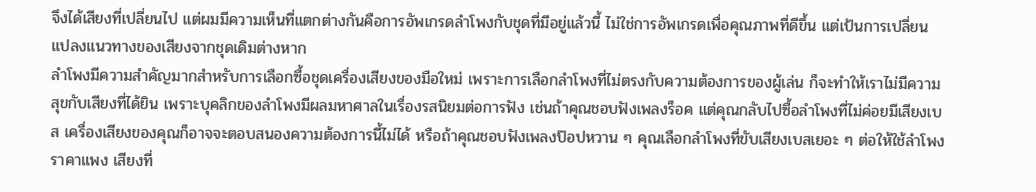จึงได้เสียงที่เปลี่ยนไป แต่ผมมีความเห็นที่แตกต่างกันคือการอัพเกรดลำโพงกับชุดที่มีอยู่แล้วนี้ ไม่ใช่การอัพเกรดเพื่อคุณภาพที่ดีขึ้น แต่เป้นการเปลี่ยนแปลงแนวทางของเสียงจากชุดเดิมต่างหาก
ลำโพงมีความสำคัญมากสำหรับการเลือกซื้อชุดเครื่องเสียงของมือใหม่ เพราะการเลือกลำโพงที่ไม่ตรงกับความต้องการของผู้เล่น ก็จะทำให้เราไม่มีความสุขกับเสียงที่ได้ยิน เพราะบุคลิกของลำโพงมีผลมหาศาลในเรื่องรสนิยมต่อการฟัง เช่นถ้าคุณชอบฟังเพลงร็อค แต่คุณกลับไปซื้อลำโพงที่ไม่ค่อยมีเสียงเบส เครื่องเสียงของคุณก็อาจจะตอบสนองความต้องการนี้ไม่ได้ หรือถ้าคุณชอบฟังเพลงป๊อปหวาน ๆ คุณเลือกลำโพงที่ขับเสียงเบสเยอะ ๆ ต่อให้ใช้ลำโพงราคาแพง เสียงที่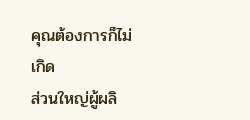คุณต้องการก็ไม่เกิด
ส่วนใหญ่ผู้ผลิ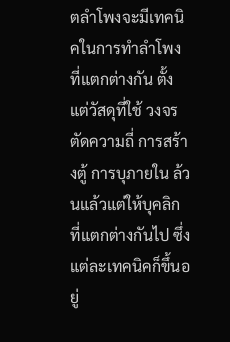ตลำโพงจะมีเทคนิคในการทำลำโพงที่แตกต่างกัน ตั้งแต่วัสดุที่ใช้ วงจรตัดความถี่ การสร้างตู้ การบุภายใน ล้วนแล้วแต่ให้บุคลิกที่แตกต่างกันไป ซึ่งแต่ละเทคนิคก็ขึ้นอยู่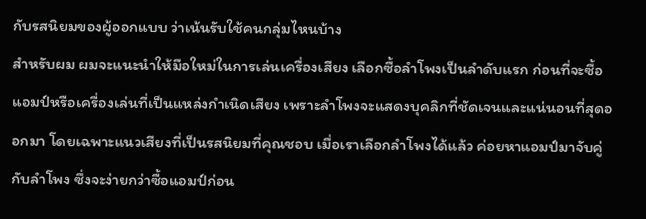กับรสนิยมของผู้ออกแบบ ว่าเน้นรับใช้คนกลุ่มไหนบ้าง
สำหรับผม ผมจะแนะนำให้มือใหม่ในการเล่นเครื่องเสียง เลือกซื้อลำโพงเป็นลำดับแรก ก่อนที่จะซื้อแอมป์หรือเครื่องเล่นที่เป็นแหล่งกำเนิดเสียง เพราะลำโพงจะแสดงบุคลิกที่ชัดเจนและแน่นอนที่สุดออกมา โดยเฉพาะแนวเสียงที่เป็นรสนิยมที่คุณชอบ เมื่อเราเลือกลำโพงได้แล้ว ค่อยหาแอมป์มาจับคู่กับลำโพง ซึ่งจะง่ายกว่าซื้อแอมป์ก่อน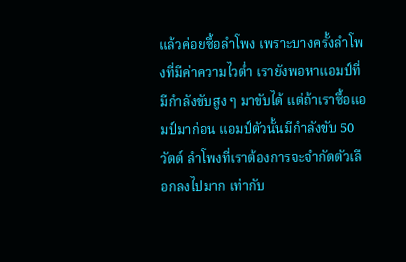แล้วค่อยซื้อลำโพง เพราะบางครั้งลำโพงที่มีค่าความไวต่ำ เรายังพอหาแอมป์ที่มีกำลังขับสูง ๆ มาขับได้ แต่ถ้าเราซื้อแอมป์มาก่อน แอมป์ตัวนั้นมีกำลังขับ 50 วัตต์ ลำโพงที่เราต้องการจะจำกัดตัวเลือกลงไปมาก เท่ากับ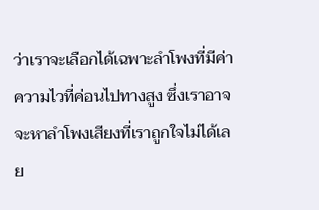ว่าเราจะเลือกได้เฉพาะลำโพงที่มีค่าความไวที่ค่อนไปทางสูง ซึ่งเราอาจจะหาลำโพงเสียงที่เราถูกใจไม่ได้เลย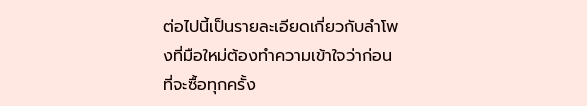ต่อไปนี้เป็นรายละเอียดเกี่ยวกับลำโพงที่มือใหม่ต้องทำความเข้าใจว่าก่อนที่จะซื้อทุกครั้ง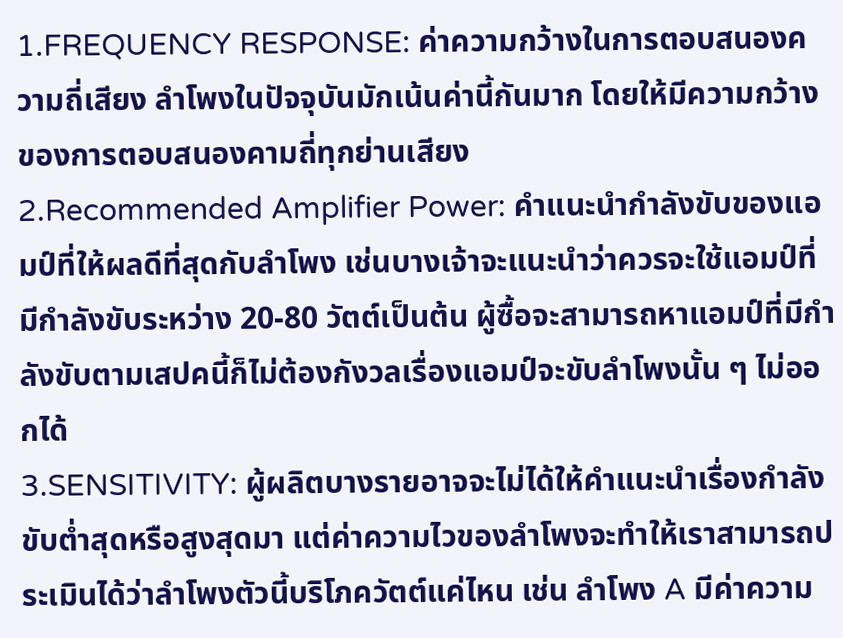1.FREQUENCY RESPONSE: ค่าความกว้างในการตอบสนองความถี่เสียง ลำโพงในปัจจุบันมักเน้นค่านี้กันมาก โดยให้มีความกว้างของการตอบสนองคามถี่ทุกย่านเสียง
2.Recommended Amplifier Power: คำแนะนำกำลังขับของแอมป์ที่ให้ผลดีที่สุดกับลำโพง เช่นบางเจ้าจะแนะนำว่าควรจะใช้แอมป์ที่มีกำลังขับระหว่าง 20-80 วัตต์เป็นต้น ผู้ซื้อจะสามารถหาแอมป์ที่มีกำลังขับตามเสปคนี้ก็ไม่ต้องกังวลเรื่องแอมป์จะขับลำโพงนั้น ๆ ไม่ออกได้
3.SENSITIVITY: ผู้ผลิตบางรายอาจจะไม่ได้ให้คำแนะนำเรื่องกำลังขับต่ำสุดหรือสูงสุดมา แต่ค่าความไวของลำโพงจะทำให้เราสามารถประเมินได้ว่าลำโพงตัวนี้บริโภควัตต์แค่ไหน เช่น ลำโพง A มีค่าความ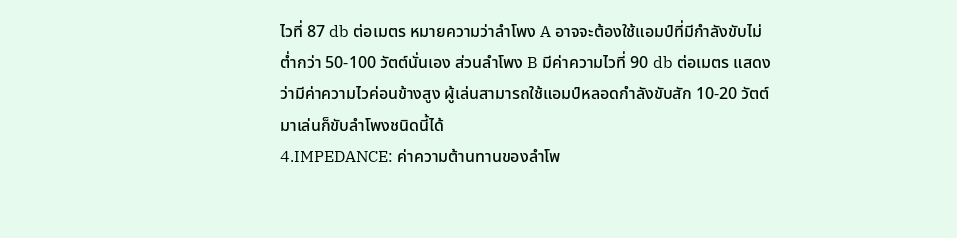ไวที่ 87 db ต่อเมตร หมายความว่าลำโพง A อาจจะต้องใช้แอมป์ที่มีกำลังขับไม่ต่ำกว่า 50-100 วัตต์นั่นเอง ส่วนลำโพง B มีค่าความไวที่ 90 db ต่อเมตร แสดงว่ามีค่าความไวค่อนข้างสูง ผู้เล่นสามารถใช้แอมป์หลอดกำลังขับสัก 10-20 วัตต์มาเล่นก็ขับลำโพงชนิดนี้ได้
4.IMPEDANCE: ค่าความต้านทานของลำโพ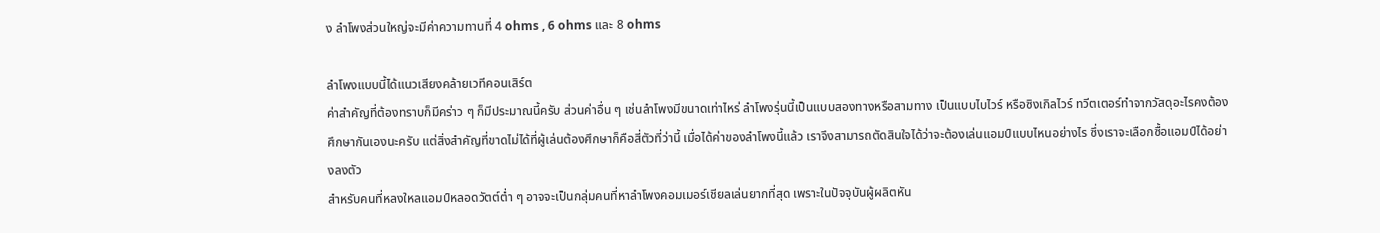ง ลำโพงส่วนใหญ่จะมีค่าความทานที่ 4 ohms , 6 ohms และ 8 ohms

ลำโพงแบบนี้ได้แนวเสียงคล้ายเวทีคอนเสิร์ต
ค่าสำคัญที่ต้องทราบก็มีคร่าว ๆ ก็มีประมาณนี้ครับ ส่วนค่าอื่น ๆ เช่นลำโพงมีขนาดเท่าไหร่ ลำโพงรุ่นนี้เป็นแบบสองทางหรือสามทาง เป็นแบบไบไวร์ หรือซิงเกิลไวร์ ทวีตเตอร์ทำจากวัสดุอะไรคงต้องศึกษากันเองนะครับ แต่สิ่งสำคัญที่ขาดไม่ได้ที่ผู้เล่นต้องศึกษาก็คือสี่ตัวที่ว่านี้ เมื่อได้ค่าของลำโพงนี้แล้ว เราจึงสามารถตัดสินใจได้ว่าจะต้องเล่นแอมป์แบบไหนอย่างไร ซึ่งเราจะเลือกซื้อแอมป์ได้อย่างลงตัว
สำหรับคนที่หลงใหลแอมป์หลอดวัตต์ต่ำ ๆ อาจจะเป็นกลุ่มคนที่หาลำโพงคอมเมอร์เชียลเล่นยากที่สุด เพราะในปัจจุบันผู้ผลิตหัน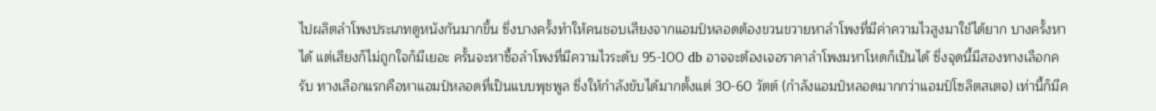ไปผลิตลำโพงประเภทดูหนังกันมากขึ้น ซึ่งบางครั้งทำให้คนชอบเสียงจากแอมป์หลอดต้องขวนขวายหาลำโพงที่มีค่าความไวสูงมาใช้ได้ยาก บางครั้งหาได้ แต่เสียงก็ไม่ถูกใจก็มีเยอะ ครั้นจะหาซื้อลำโพงที่มีความไวระดับ 95-100 db อาจจะต้องเจอราคาลำโพงมหาโหดก็เป็นได้ ซึ่งจุดนี้มีสองทางเลือกครับ ทางเลือกแรกคือหาแอมป์หลอดที่เป็นแบบพุชพูล ซึ่งให้กำลังขับได้มากตั้งแต่ 30-60 วัตต์ (กำลังแอมป์หลอดมากกว่าแอมป์โซลิตสเตจ) เท่านี้ก็มีค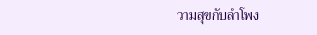วามสุขกับลำโพง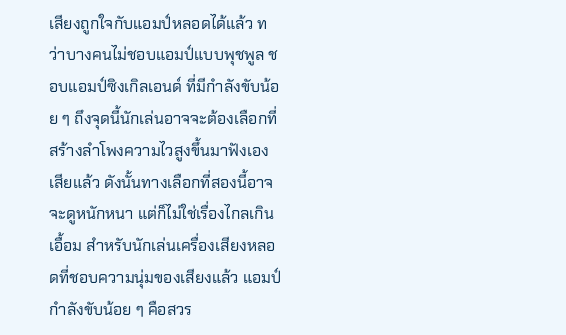เสียงถูกใจกับแอมป์หลอดได้แล้ว ทว่าบางคนไม่ชอบแอมป์แบบพุชพูล ชอบแอมป์ซิงเกิลเอนด์ ที่มีกำลังขับน้อย ๆ ถึงจุดนี้นักเล่นอาจจะต้องเลือกที่สร้างลำโพงความไวสูงขึ้นมาฟังเองเสียแล้ว ดังนั้นทางเลือกที่สองนี้อาจจะดูหนักหนา แต่ก็ไม่ใช่เรื่องไกลเกินเอื้อม สำหรับนักเล่นเครื่องเสียงหลอดที่ชอบความนุ่มของเสียงแล้ว แอมป์กำลังขับน้อย ๆ คือสวร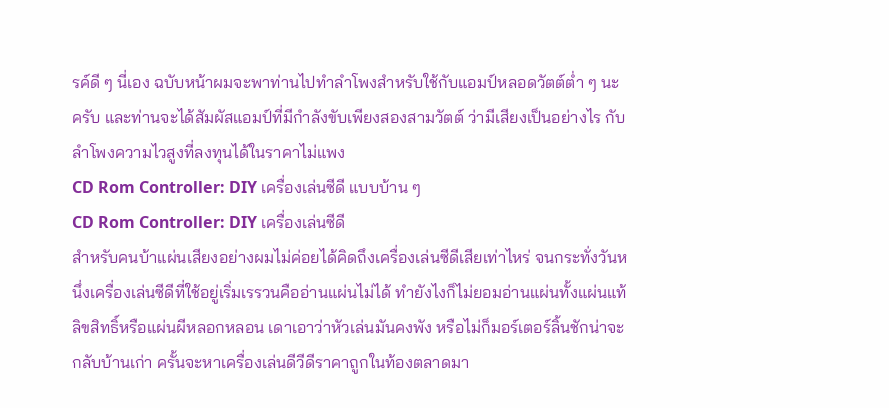รค์ดี ๆ นี่เอง ฉบับหน้าผมจะพาท่านไปทำลำโพงสำหรับใช้กับแอมป์หลอดวัตต์ต่ำ ๆ นะครับ และท่านจะได้สัมผัสแอมป์ที่มีกำลังขับเพียงสองสามวัตต์ ว่ามีเสียงเป็นอย่างไร กับลำโพงความไวสูงที่ลงทุนได้ในราคาไม่แพง
CD Rom Controller: DIY เครื่องเล่นซีดี แบบบ้าน ๆ
CD Rom Controller: DIY เครื่องเล่นซีดี
สำหรับคนบ้าแผ่นเสียงอย่างผมไม่ค่อยได้คิดถึงเครื่องเล่นซีดีเสียเท่าไหร่ จนกระทั่งวันหนึ่งเครื่องเล่นซีดีที่ใช้อยู่เริ่มเรรวนคืออ่านแผ่นไม่ได้ ทำยังไงก็ไม่ยอมอ่านแผ่นทั้งแผ่นแท้ลิขสิทธิ์หรือแผ่นผีหลอกหลอน เดาเอาว่าหัวเล่นมันคงพัง หรือไม่ก็มอร์เตอร์ลิ้นชักน่าจะกลับบ้านเก่า ครั้นจะหาเครื่องเล่นดีวีดีราคาถูกในท้องตลาดมา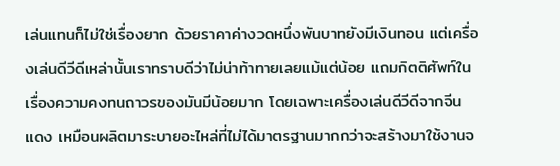เล่นแทนก็ไม่ใช่เรื่องยาก ด้วยราคาค่างวดหนึ่งพันบาทยังมีเงินทอน แต่เครื่องเล่นดีวีดีเหล่านั้นเราทราบดีว่าไม่น่าท้าทายเลยแม้แต่น้อย แถมกิตติศัพท์ในเรื่องความคงทนถาวรของมันมีน้อยมาก โดยเฉพาะเครื่องเล่นดีวีดีจากจีนแดง เหมือนผลิตมาระบายอะไหล่ที่ไม่ได้มาตรฐานมากกว่าจะสร้างมาใช้งานจ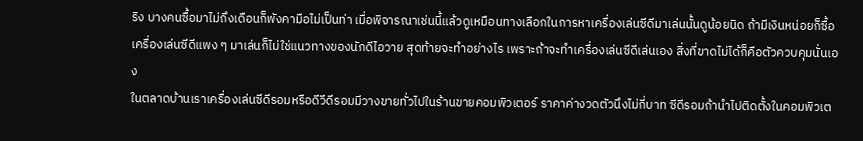ริง บางคนซื้อมาไม่ถึงเดือนก็พังคามือไม่เป็นท่า เมื่อพิจารณาเช่นนี้แล้วดูเหมือนทางเลือกในการหาเครื่องเล่นซีดีมาเล่นนั้นดูน้อยนิด ถ้ามีเงินหน่อยก็ซื้อเครื่องเล่นซีดีแพง ๆ มาเล่นก็ไม่ใช่แนวทางของนักดีไอวาย สุดท้ายจะทำอย่างไร เพราะถ้าจะทำเครื่องเล่นซีดีเล่นเอง สิ่งที่ขาดไม่ได้ก็คือตัวควบคุมนั่นเอง
ในตลาดบ้านเราเครื่องเล่นซีดีรอมหรือดีวีดีรอมมีวางขายทั่วไปในร้านขายคอมพิวเตอร์ ราคาค่างวดตัวนึงไม่กี่บาท ซีดีรอมถ้านำไปติดตั้งในคอมพิวเต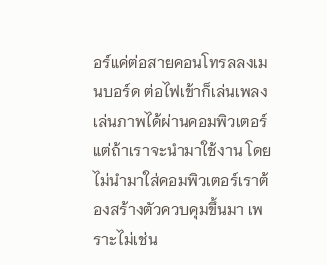อร์แค่ต่อสายคอนโทรลลงเมนบอร์ด ต่อไฟเข้าก็เล่นเพลงเล่นภาพได้ผ่านคอมพิวเตอร์ แต่ถ้าเราจะนำมาใช้งาน โดยไม่นำมาใส่คอมพิวเตอร์เราต้องสร้างตัวควบคุมขึ้นมา เพราะไม่เช่น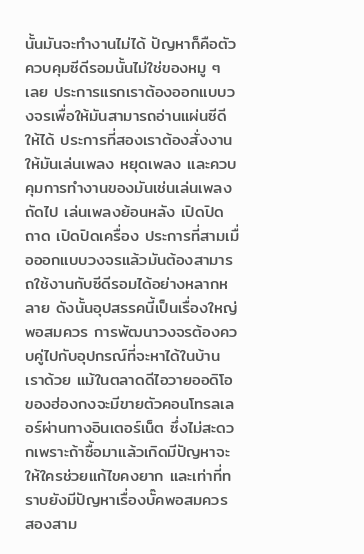นั้นมันจะทำงานไม่ได้ ปัญหาก็คือตัวควบคุมซีดีรอมนั้นไม่ใช่ของหมู ๆ เลย ประการแรกเราต้องออกแบบวงจรเพื่อให้มันสามารถอ่านแผ่นซีดีให้ได้ ประการที่สองเราต้องสั่งงานให้มันเล่นเพลง หยุดเพลง และควบคุมการทำงานของมันเช่นเล่นเพลงถัดไป เล่นเพลงย้อนหลัง เปิดปิดถาด เปิดปิดเครื่อง ประการที่สามเมื่อออกแบบวงจรแล้วมันต้องสามารถใช้งานกับซีดีรอมได้อย่างหลากหลาย ดังนั้นอุปสรรคนี้เป็นเรื่องใหญ่พอสมควร การพัฒนาวงจรต้องควบคู่ไปกับอุปกรณ์ที่จะหาได้ในบ้านเราด้วย แม้ในตลาดดีไอวายออดิโอของฮ่องกงจะมีขายตัวคอนโทรลเลอร์ผ่านทางอินเตอร์เน็ต ซึ่งไม่สะดวกเพราะถ้าซื้อมาแล้วเกิดมีปัญหาจะให้ใครช่วยแก้ไขคงยาก และเท่าที่ทราบยังมีปัญหาเรื่องบั๊คพอสมควร
สองสาม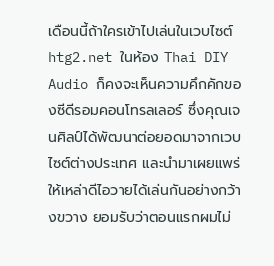เดือนนี้ถ้าใครเข้าไปเล่นในเวบไซต์ htg2.net ในห้อง Thai DIY Audio ก็คงจะเห็นความคึกคักของซีดีรอมคอนโทรลเลอร์ ซึ่งคุณเจนศิลป์ได้พัฒนาต่อยอดมาจากเวบไซต์ต่างประเทศ และนำมาเผยแพร่ให้เหล่าดีไอวายได้เล่นกันอย่างกว้างขวาง ยอมรับว่าตอนแรกผมไม่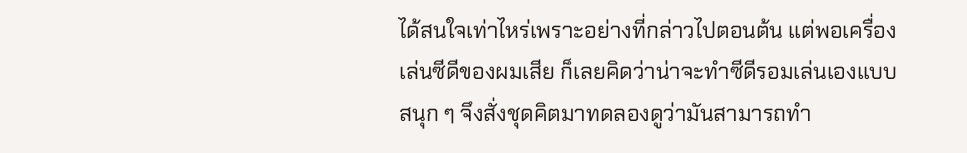ได้สนใจเท่าไหร่เพราะอย่างที่กล่าวไปตอนต้น แต่พอเครื่องเล่นซีดีของผมเสีย ก็เลยคิดว่าน่าจะทำซีดีรอมเล่นเองแบบสนุก ๆ จึงสั่งชุดคิตมาทดลองดูว่ามันสามารถทำ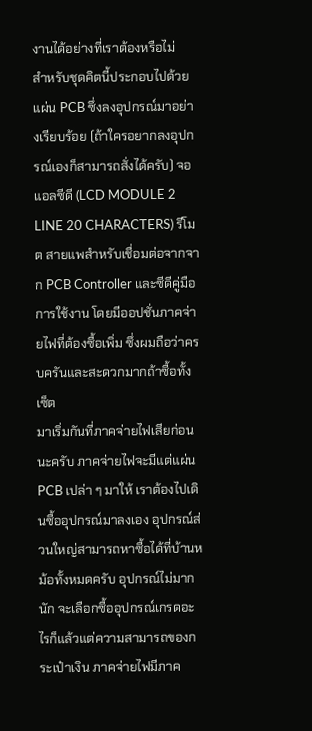งานได้อย่างที่เราต้องหรือไม่
สำหรับชุดคิตนี้ประกอบไปด้วยแผ่น PCB ซึ่งลงอุปกรณ์มาอย่างเรียบร้อย (ถ้าใครอยากลงอุปกรณ์เองก็สามารถสั่งได้ครับ) จอแอลซีดี (LCD MODULE 2 LINE 20 CHARACTERS) รีโมต สายแพสำหรับเชื่อมต่อจากจาก PCB Controller และซีดีคู่มือการใช้งาน โดยมีออปชั่นภาคจ่ายไฟที่ต้องซื้อเพิ่ม ซึ่งผมถือว่าครบครันและสะดวกมากถ้าซื้อทั้งเซ็ต
มาเริ่มกันที่ภาคจ่ายไฟเสียก่อนนะครับ ภาคจ่ายไฟจะมีแต่แผ่น PCB เปล่า ๆ มาให้ เราต้องไปเดินซื้ออุปกรณ์มาลงเอง อุปกรณ์ส่วนใหญ่สามารถหาซื้อได้ที่บ้านหม้อทั้งหมดครับ อุปกรณ์ไม่มากนัก จะเลือกซื้ออุปกรณ์เกรดอะไรก็แล้วแต่ความสามารถของกระเป๋าเงิน ภาคจ่ายไฟมีภาค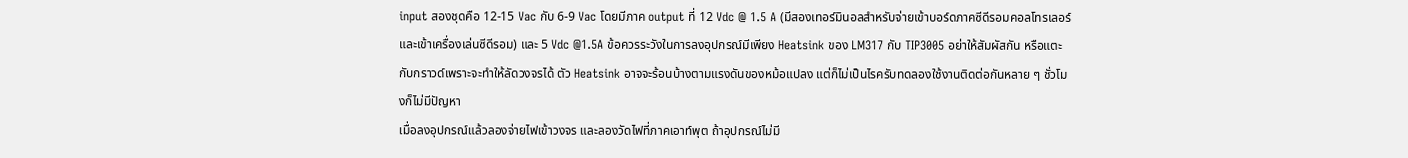input สองชุดคือ 12-15 Vac กับ 6-9 Vac โดยมีภาค output ที่ 12 Vdc @ 1.5 A (มีสองเทอร์มินอลสำหรับจ่ายเข้าบอร์ดภาคซีดีรอมคอลโทรเลอร์และเข้าเครื่องเล่นซีดีรอม) และ 5 Vdc @1.5A ข้อควรระวังในการลงอุปกรณ์มีเพียง Heatsink ของ LM317 กับ TIP3005 อย่าให้สัมผัสกัน หรือแตะกับกราวด์เพราะจะทำให้ลัดวงจรได้ ตัว Heatsink อาจจะร้อนบ้างตามแรงดันของหม้อแปลง แต่ก็ไม่เป็นไรครับทดลองใช้งานติดต่อกันหลาย ๆ ชั่วโมงก็ไม่มีปัญหา
เมื่อลงอุปกรณ์แล้วลองจ่ายไฟเข้าวงจร และลองวัดไฟที่ภาคเอาท์พุต ถ้าอุปกรณ์ไม่มี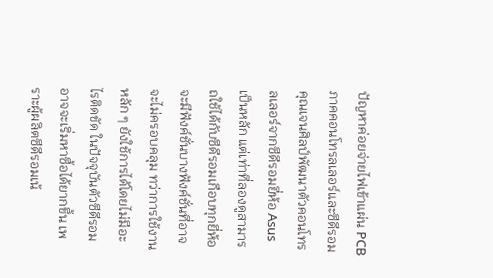ปัญหาค่อยจ่ายไฟเข้าแผ่น PCBภาคคอนโทรลเลอร์และซีดีรอม
คุณเจนศิลป์พัฒนาตัวคอนโทรลเลอร์จากซีดีรอมยี่ห้อ Asus เป็นหลัก แต่เท่าที่ลองดูสามารถใช้ได้กับซีดีรอมเกือบทุกยี่ห้อ จะมีฟังค์ชั่นบางฟังค์ชั่นที่อาจจะไม่ครอบคลุม ทว่าการใช้งานหลัก ๆ ยังใช้การได้โดยไม่มีอะไรติดขัด ในปัจจุบันตัวซีดีรอมอาจจะเริ่มหาซื้อได้ยากขึ้น เพราะผู้ผลิตซีดีรอมเน้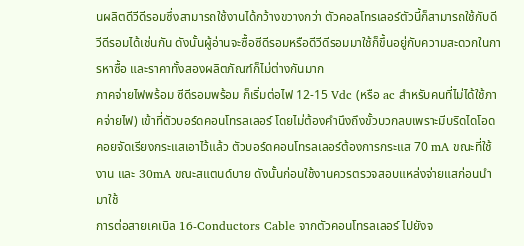นผลิตดีวีดีรอมซึ่งสามารถใช้งานได้กว้างขวางกว่า ตัวคอลโทรเลอร์ตัวนี้ก็สามารถใช้กับดีวีดีรอมได้เช่นกัน ดังนั้นผู้อ่านจะซื้อซีดีรอมหรือดีวีดีรอมมาใช้ก็ขึ้นอยู่กับความสะดวกในการหาซื้อ และราคาทั้งสองผลิตภัณฑ์ก็ไม่ต่างกันมาก
ภาคจ่ายไฟพร้อม ซีดีรอมพร้อม ก็เริ่มต่อไฟ 12-15 Vdc (หรือ ac สำหรับคนที่ไม่ได้ใช้ภาคจ่ายไฟ) เข้าที่ตัวบอร์ดคอนโทรลเลอร์ โดยไม่ต้องคำนึงถึงขั้วบวกลบเพราะมีบริดไดโอดคอยจัดเรียงกระแสเอาไว้แล้ว ตัวบอร์ดคอนโทรลเลอร์ต้องการกระแส 70 mA ขณะที่ใช้งาน และ 30mA ขณะสแตนด์บาย ดังนั้นก่อนใช้งานควรตรวจสอบแหล่งจ่ายแสก่อนนำมาใช้
การต่อสายเคเบิล 16-Conductors Cable จากตัวคอนโทรลเลอร์ ไปยังจ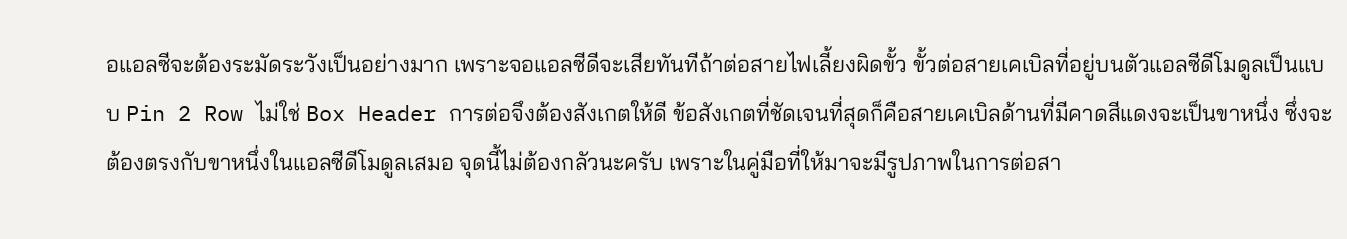อแอลซีจะต้องระมัดระวังเป็นอย่างมาก เพราะจอแอลซีดีจะเสียทันทีถ้าต่อสายไฟเลี้ยงผิดขั้ว ขั้วต่อสายเคเบิลที่อยู่บนตัวแอลซีดีโมดูลเป็นแบบ Pin 2 Row ไม่ใช่ Box Header การต่อจึงต้องสังเกตให้ดี ข้อสังเกตที่ชัดเจนที่สุดก็คือสายเคเบิลด้านที่มีคาดสีแดงจะเป็นขาหนึ่ง ซึ่งจะต้องตรงกับขาหนึ่งในแอลซีดีโมดูลเสมอ จุดนี้ไม่ต้องกลัวนะครับ เพราะในคู่มือที่ให้มาจะมีรูปภาพในการต่อสา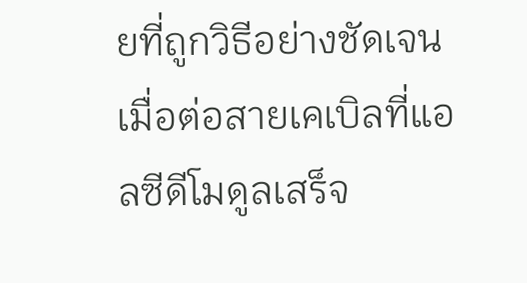ยที่ถูกวิธีอย่างชัดเจน
เมื่อต่อสายเคเบิลที่แอลซีดีโมดูลเสร็จ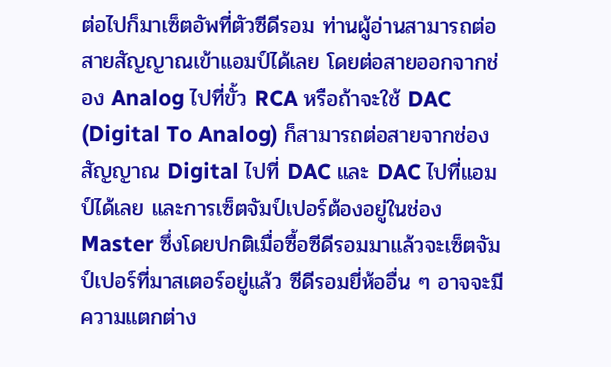ต่อไปก็มาเซ็ตอัพที่ตัวซีดีรอม ท่านผู้อ่านสามารถต่อสายสัญญาณเข้าแอมป์ได้เลย โดยต่อสายออกจากช่อง Analog ไปที่ขั้ว RCA หรือถ้าจะใช้ DAC (Digital To Analog) ก็สามารถต่อสายจากช่องสัญญาณ Digital ไปที่ DAC และ DAC ไปที่แอมป์ได้เลย และการเซ็ตจัมป์เปอร์ต้องอยู่ในช่อง Master ซึ่งโดยปกติเมื่อซื้อซีดีรอมมาแล้วจะเซ็ตจัมป์เปอร์ที่มาสเตอร์อยู่แล้ว ซีดีรอมยี่ห้ออื่น ๆ อาจจะมีความแตกต่าง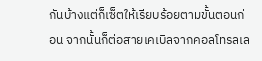กันบ้างแต่ก็เซ็ตให้เรียบร้อยตามขั้นตอนก่อน จากนั้นก็ต่อสายเคเบิลจากคอลโทรลเล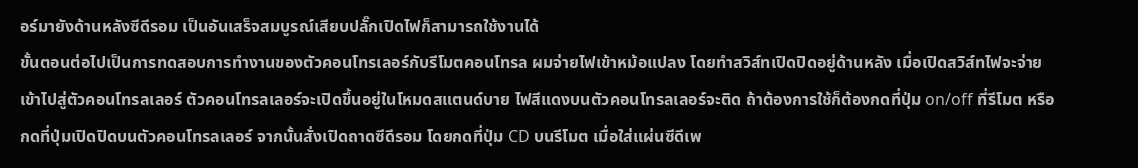อร์มายังด้านหลังซีดีรอม เป็นอันเสร็จสมบูรณ์เสียบปลั๊กเปิดไฟก็สามารถใช้งานได้
ขั้นตอนต่อไปเป็นการทดสอบการทำงานของตัวคอนโทรเลอร์กับรีโมตคอนโทรล ผมจ่ายไฟเข้าหม้อแปลง โดยทำสวิส์ทเปิดปิดอยู่ด้านหลัง เมื่อเปิดสวิส์ทไฟจะจ่ายเข้าไปสู่ตัวคอนโทรลเลอร์ ตัวคอนโทรลเลอร์จะเปิดขึ้นอยู่ในโหมดสแตนด์บาย ไฟสีแดงบนตัวคอนโทรลเลอร์จะติด ถ้าต้องการใช้ก็ต้องกดที่ปุ่ม on/off ที่รีโมต หรือกดที่ปุ่มเปิดปิดบนตัวคอนโทรลเลอร์ จากนั้นสั่งเปิดถาดซีดีรอม โดยกดที่ปุ่ม CD บนรีโมต เมื่อใส่แผ่นซีดีเพ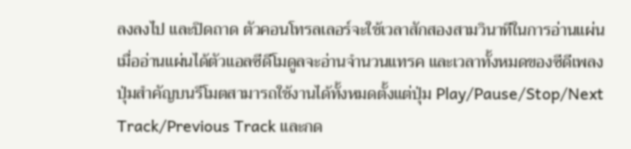ลงลงไป และปิดถาด ตัวคอนโทรลเลอร์จะใช้เวลาสักสองสามวินาทีในการอ่านแผ่น เมื่ออ่านแผ่นได้ตัวแอลซีดีโมดูลจะอ่านจำนวนแทรค และเวลาทั้งหมดของซีดีเพลง
ปุ่มสำคัญบนรีโมตสามารถใช้งานได้ทั้งหมดตั้งแต่ปุ่ม Play/Pause/Stop/Next Track/Previous Track และกด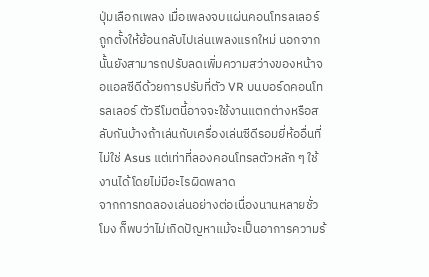ปุ่มเลือกเพลง เมื่อเพลงจบแผ่นคอนโทรลเลอร์ถูกตั้งให้ย้อนกลับไปเล่นเพลงแรกใหม่ นอกจากนั้นยังสามารถปรับลดเพิ่มความสว่างของหน้าจอแอลซีดีด้วยการปรับที่ตัว VR บนบอร์ดคอนโทรลเลอร์ ตัวรีโมตนี้อาจจะใช้งานแตกต่างหรือสลับกันบ้างถ้าเล่นกับเครื่องเล่นซีดีรอมยี่ห้ออื่นที่ไม่ใช่ Asus แต่เท่าที่ลองคอนโทรลตัวหลัก ๆ ใช้งานได้โดยไม่มีอะไรผิดพลาด
จากการทดลองเล่นอย่างต่อเนื่องนานหลายชั่วโมง ก็พบว่าไม่เกิดปัญหาแม้จะเป็นอาการความร้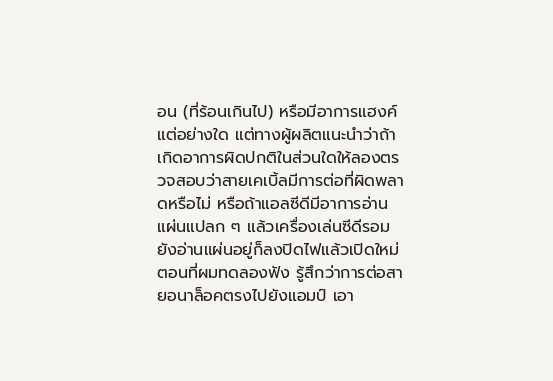อน (ที่ร้อนเกินไป) หรือมีอาการแฮงค์แต่อย่างใด แต่ทางผู้ผลิตแนะนำว่าถ้าเกิดอาการผิดปกติในส่วนใดให้ลองตรวจสอบว่าสายเคเบิ้ลมีการต่อที่ผิดพลาดหรือไม่ หรือถ้าแอลซีดีมีอาการอ่านแผ่นแปลก ๆ แล้วเครื่องเล่นซีดีรอมยังอ่านแผ่นอยู่ก็ลงปิดไฟแล้วเปิดใหม่
ตอนที่ผมทดลองฟัง รู้สึกว่าการต่อสายอนาล็อคตรงไปยังแอมป์ เอา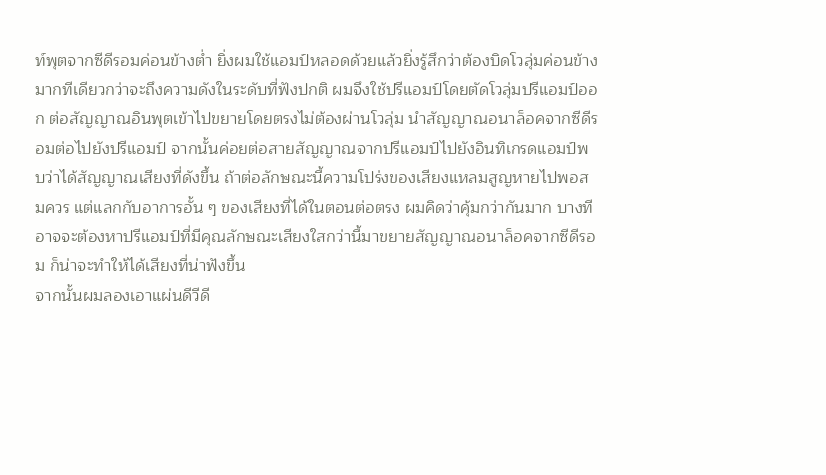ท์พุตจากซีดีรอมค่อนข้างต่ำ ยิ่งผมใช้แอมป์หลอดด้วยแล้วยิ่งรู้สึกว่าต้องบิดโวลุ่มค่อนข้างมากทีเดียวกว่าจะถึงความดังในระดับที่ฟังปกติ ผมจึงใช้ปรีแอมป์โดยตัดโวลุ่มปรีแอมป์ออก ต่อสัญญาณอินพุตเข้าไปขยายโดยตรงไม่ต้องผ่านโวลุ่ม นำสัญญาณอนาล็อคจากซีดีรอมต่อไปยังปรีแอมป์ จากนั้นค่อยต่อสายสัญญาณจากปรีแอมป์ไปยังอินทิเกรดแอมป์พบว่าได้สัญญาณเสียงที่ดังขึ้น ถ้าต่อลักษณะนี้ความโปร่งของเสียงแหลมสูญหายไปพอสมควร แต่แลกกับอาการอั้น ๆ ของเสียงที่ได้ในตอนต่อตรง ผมคิดว่าคุ้มกว่ากันมาก บางทีอาจจะต้องหาปรีแอมป์ที่มีคุณลักษณะเสียงใสกว่านี้มาขยายสัญญาณอนาล็อคจากซีดีรอม ก็น่าจะทำให้ได้เสียงที่น่าฟังขึ้น
จากนั้นผมลองเอาแผ่นดีวีดี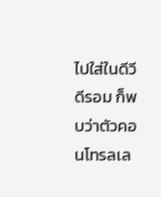ไปใส่ในดีวีดีรอม ก็พบว่าตัวคอนโทรลเล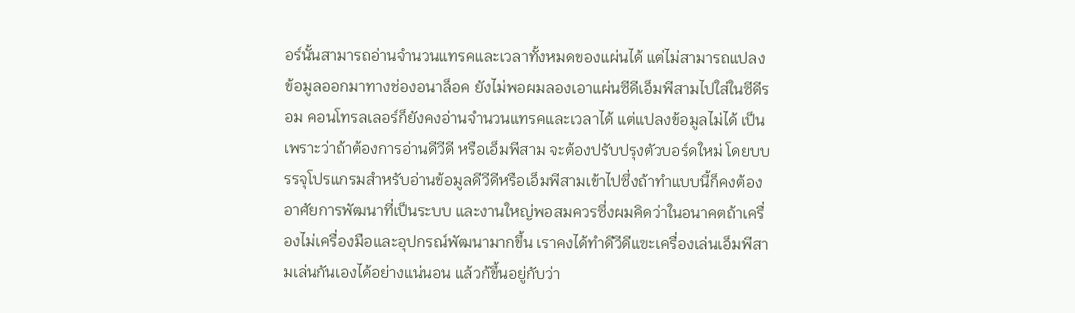อร์นั้นสามารถอ่านจำนวนแทรคและเวลาทั้งหมดของแผ่นได้ แต่ไม่สามารถแปลงข้อมูลออกมาทางช่องอนาล็อค ยังไม่พอผมลองเอาแผ่นซีดีเอ็มพีสามไปใส่ในซีดีรอม คอนโทรลเลอร์ก็ยังคงอ่านจำนวนแทรคและเวลาได้ แต่แปลงข้อมูลไม่ได้ เป็นเพราะว่าถ้าต้องการอ่านดีวีดี หรือเอ็มพีสาม จะต้องปรับปรุงตัวบอร์ดใหม่ โดยบบรรจุโปรแกรมสำหรับอ่านข้อมูลดีวีดีหรือเอ็มพีสามเข้าไปซึ่งถ้าทำแบบนี้ก็คงต้องอาศัยการพัฒนาที่เป็นระบบ และงานใหญ่พอสมควรซึ่งผมคิดว่าในอนาคตถ้าเครื่องไม่เครื่องมือและอุปกรณ์พัฒนามากขึ้น เราคงได้ทำดีวีดีแฃะเครื่องเล่นเอ็มพีสามเล่นกันเองได้อย่างแน่นอน แล้วก้ขึ้นอยู่กับว่า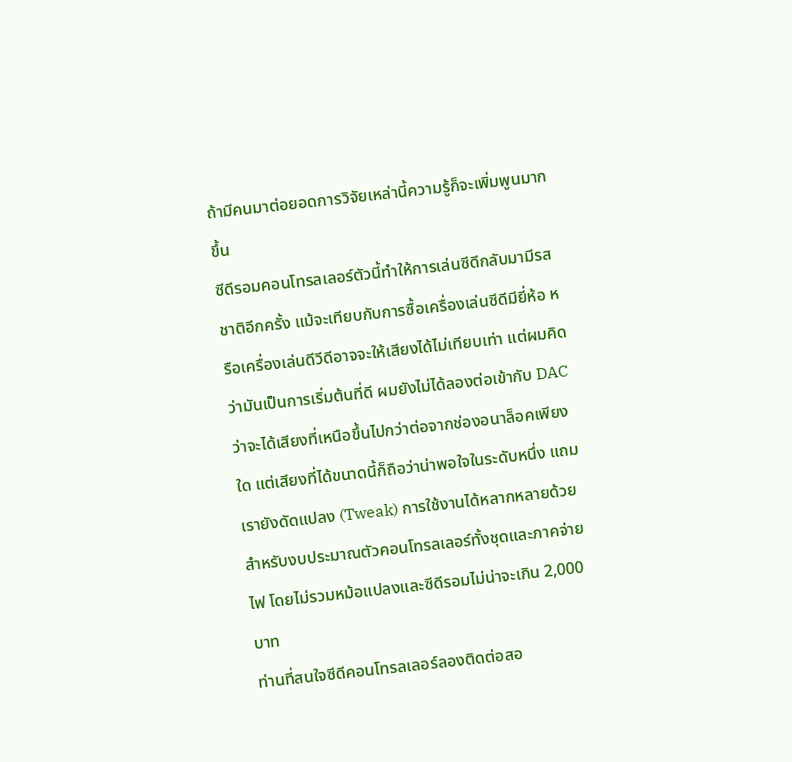ถ้ามีคนมาต่อยอดการวิจัยเหล่านี้ความรู้ก็จะเพิ่มพูนมากขึ้น
ซีดีรอมคอนโทรลเลอร์ตัวนี้ทำให้การเล่นซีดีกลับมามีรสชาติอีกครั้ง แม้จะเทียบกับการซื้อเครื่องเล่นซีดีมียี่ห้อ หรือเครื่องเล่นดีวีดีอาจจะให้เสียงได้ไม่เทียบเท่า แต่ผมคิดว่ามันเป็นการเริ่มต้นที่ดี ผมยังไม่ได้ลองต่อเข้ากับ DAC ว่าจะได้เสียงที่เหนือขึ้นไปกว่าต่อจากช่องอนาล็อคเพียงใด แต่เสียงที่ได้ขนาดนี้ก็ถือว่าน่าพอใจในระดับหนึ่ง แถมเรายังดัดแปลง (Tweak) การใช้งานได้หลากหลายด้วย สำหรับงบประมาณตัวคอนโทรลเลอร์ทั้งชุดและภาคจ่ายไฟ โดยไม่รวมหม้อแปลงและซีดีรอมไม่น่าจะเกิน 2,000 บาท
ท่านที่สนใจซีดีคอนโทรลเลอร์ลองติดต่อสอ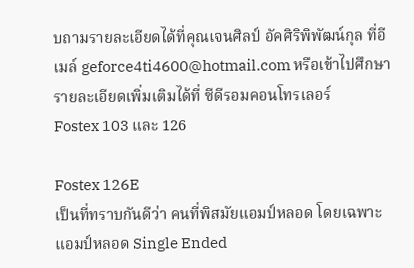บถามรายละเอียดได้ที่คุณเจนศิลป์ อัคศิริพิพัฒน์กุล ที่อีเมล์ geforce4ti4600@hotmail.com หรือเข้าไปศึกษารายละเอียดเพิ่มเติมได้ที่ ซีดีรอมคอนโทรเลอร์
Fostex 103 และ 126

Fostex 126E
เป็นที่ทราบกันดีว่า คนที่พิสมัยแอมป์หลอด โดยเฉพาะแอมป์หลอด Single Ended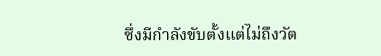ซึ่งมีกำลังขับตั้งแต่ไม่ถึงวัต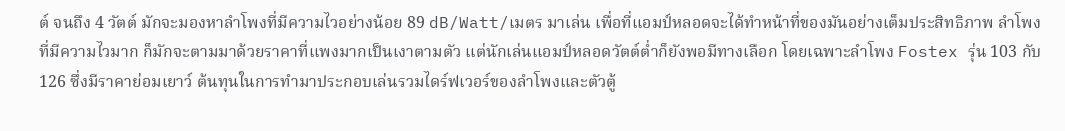ต์ จนถึง 4 วัตต์ มักจะมองหาลำโพงที่มีความไวอย่างน้อย 89 dB/Watt/เมตร มาเล่น เพื่อที่แอมป์หลอดจะได้ทำหน้าที่ของมันอย่างเต็มประสิทธิภาพ ลำโพงที่มีความไวมาก ก็มักจะตามมาด้วยราคาที่แพงมากเป็นเงาตามตัว แต่นักเล่นแอมป์หลอดวัตต์ต่ำก็ยังพอมีทางเลือก โดยเฉพาะลำโพง Fostex รุ่น 103 กับ 126 ซึ่งมีราคาย่อมเยาว์ ต้นทุนในการทำมาประกอบเล่นรวมไดร์ฟเวอร์ของลำโพงและตัวตู้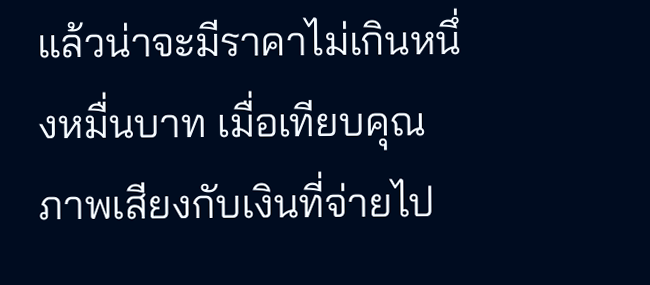แล้วน่าจะมีราคาไม่เกินหนึ่งหมื่นบาท เมื่อเทียบคุณภาพเสียงกับเงินที่จ่ายไป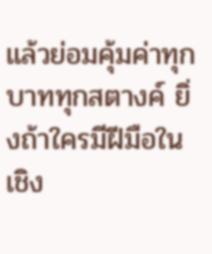แล้วย่อมคุ้มค่าทุกบาททุกสตางค์ ยิ่งถ้าใครมีฝีมือในเชิง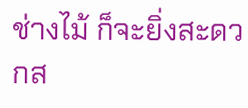ช่างไม้ ก็จะยิ่งสะดวกส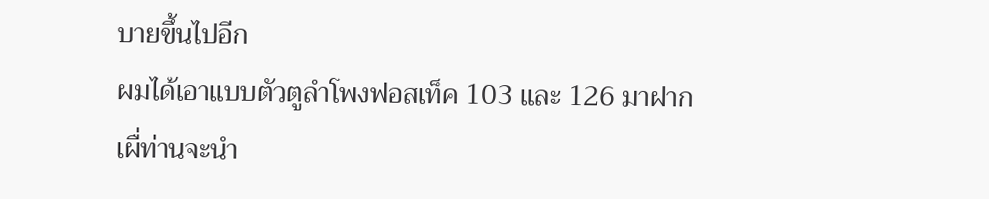บายขึ้นไปอีก
ผมได้เอาแบบตัวตูลำโพงฟอสเท็ค 103 และ 126 มาฝาก เผื่ท่านจะนำ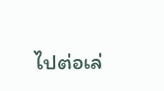ไปต่อเล่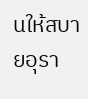นให้สบายอุรา